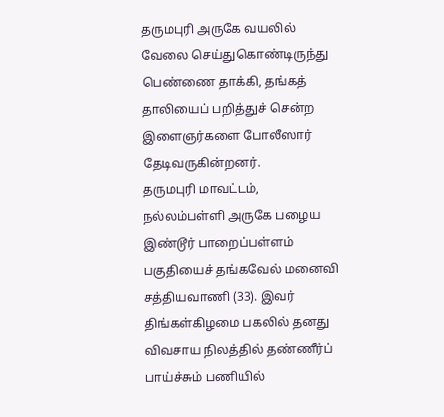தருமபுரி அருகே வயலில் வேலை செய்துகொண்டிருந்து பெண்ணை தாக்கி, தங்கத் தாலியைப் பறித்துச் சென்ற இளைஞர்களை போலீஸார் தேடிவருகின்றனர்.
தருமபுரி மாவட்டம், நல்லம்பள்ளி அருகே பழைய இண்டூர் பாறைப்பள்ளம் பகுதியைச் தங்கவேல் மனைவி சத்தியவாணி (33). இவர் திங்கள்கிழமை பகலில் தனது விவசாய நிலத்தில் தண்ணீர்ப் பாய்ச்சும் பணியில்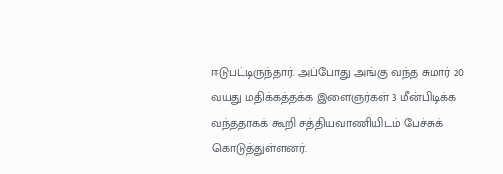ஈடுபட்டிருந்தார். அப்போது அங்கு வந்த சுமார் 20 வயது மதிக்கத்தக்க இளைஞர்கள் 3 மீன்பிடிக்க வந்ததாகக் கூறி சத்தியவாணியிடம் பேச்சுக் கொடுத்துள்ளனர்.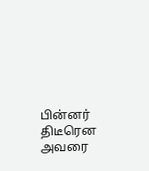பின்னர் திடீரென அவரை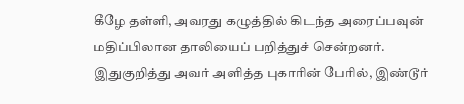கீழே தள்ளி, அவரது கழுத்தில் கிடந்த அரைப்பவுன் மதிப்பிலான தாலியைப் பறித்துச் சென்றனர்.
இதுகுறித்து அவர் அளித்த புகாரின் பேரில், இண்டூர்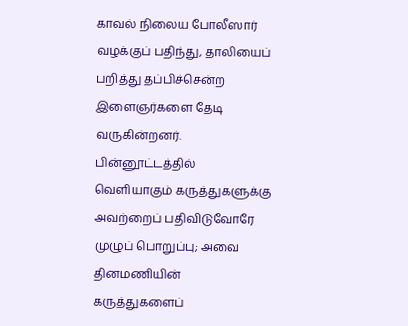காவல் நிலைய போலீஸார் வழக்குப் பதிந்து, தாலியைப் பறித்து தப்பிச்சென்ற இளைஞர்களை தேடி வருகின்றனர்.
பின்னூட்டத்தில் வெளியாகும் கருத்துகளுக்கு அவற்றைப் பதிவிடுவோரே முழுப் பொறுப்பு; அவை தினமணியின் கருத்துகளைப்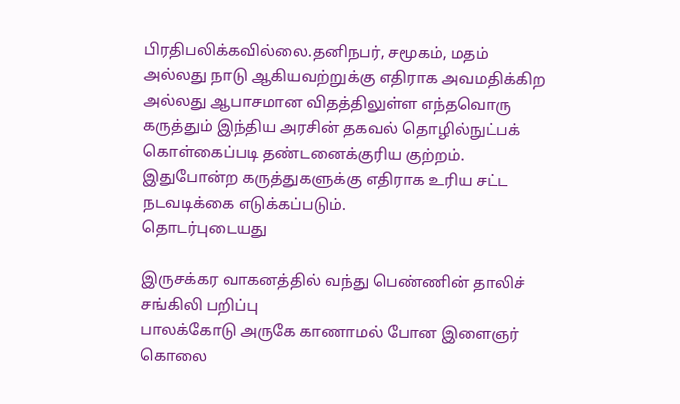பிரதிபலிக்கவில்லை.தனிநபர், சமூகம், மதம் அல்லது நாடு ஆகியவற்றுக்கு எதிராக அவமதிக்கிற அல்லது ஆபாசமான விதத்திலுள்ள எந்தவொரு கருத்தும் இந்திய அரசின் தகவல் தொழில்நுட்பக் கொள்கைப்படி தண்டனைக்குரிய குற்றம். இதுபோன்ற கருத்துகளுக்கு எதிராக உரிய சட்ட நடவடிக்கை எடுக்கப்படும்.
தொடர்புடையது

இருசக்கர வாகனத்தில் வந்து பெண்ணின் தாலிச் சங்கிலி பறிப்பு
பாலக்கோடு அருகே காணாமல் போன இளைஞர் கொலை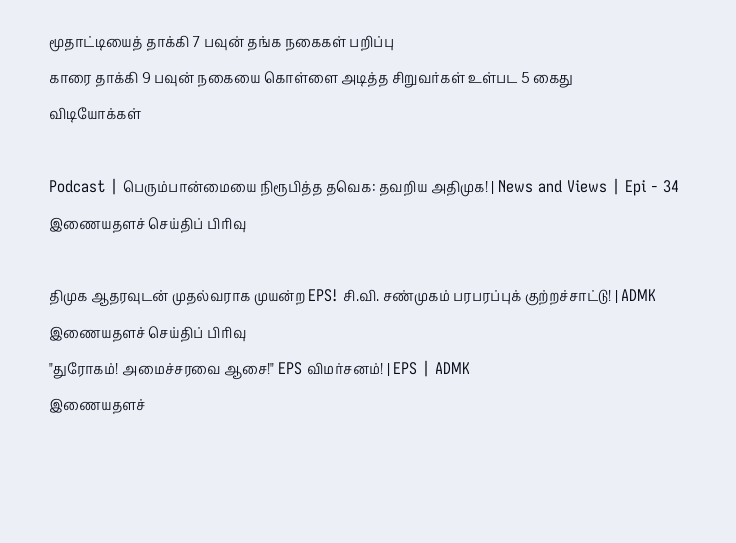மூதாட்டியைத் தாக்கி 7 பவுன் தங்க நகைகள் பறிப்பு
காரை தாக்கி 9 பவுன் நகையை கொள்ளை அடித்த சிறுவர்கள் உள்பட 5 கைது
விடியோக்கள்

Podcast | பெரும்பான்மையை நிரூபித்த தவெக: தவறிய அதிமுக! | News and Views | Epi - 34
இணையதளச் செய்திப் பிரிவு

திமுக ஆதரவுடன் முதல்வராக முயன்ற EPS! சி.வி. சண்முகம் பரபரப்புக் குற்றச்சாட்டு! | ADMK
இணையதளச் செய்திப் பிரிவு
"துரோகம்! அமைச்சரவை ஆசை!" EPS விமர்சனம்! | EPS | ADMK
இணையதளச்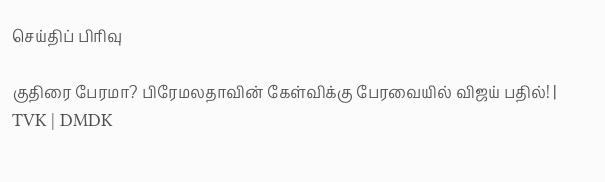செய்திப் பிரிவு

குதிரை பேரமா? பிரேமலதாவின் கேள்விக்கு பேரவையில் விஜய் பதில்! | TVK | DMDK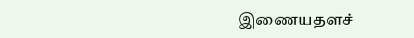இணையதளச்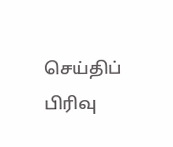செய்திப் பிரிவு